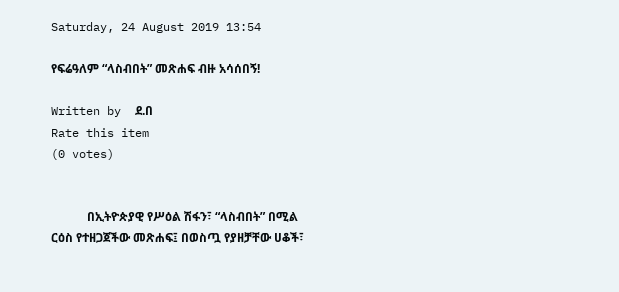Saturday, 24 August 2019 13:54

የፍሬዓለም “ላስብበት” መጽሐፍ ብዙ አሳሰበኝ!

Written by  ደ.በ
Rate this item
(0 votes)


            በኢትዮጵያዊ የሥዕል ሽፋን፣ “ላስብበት” በሚል ርዕስ የተዘጋጀችው መጽሐፍ፤ በወስጧ የያዘቻቸው ሀቆች፣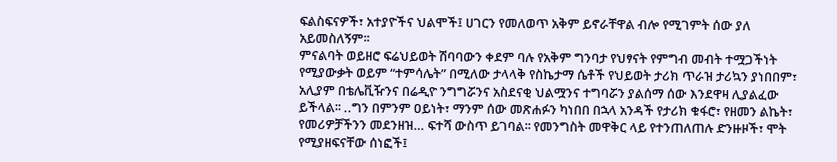ፍልስፍናዎች፣ አተያዮችና ህልሞች፤ ሀገርን የመለወጥ አቅም ይኖራቸዋል ብሎ የሚገምት ሰው ያለ አይመስለኝም፡፡
ምናልባት ወይዘሮ ፍሬህይወት ሽባባውን ቀደም ባሉ የአቅም ግንባታ የህፃናት የምግብ መብት ተሟጋችነት የሚያውቃት ወይም “ተምሳሌት” በሚለው ታላላቅ የስኬታማ ሴቶች የህይወት ታሪክ ጥራዝ ታሪኳን ያነበበም፣ አሊያም በቴሌቪዥንና በሬዲዮ ንግግሯንና አስደናቂ ህልሟንና ተግባሯን ያልሰማ ሰው እንደዋዛ ሊያልፈው ይችላል፡፡ ..ግን በምንም ዐይነት፣ ማንም ሰው መጽሐፉን ካነበበ በኋላ አንዳች የታሪክ ቁፋሮ፣ የዘመን ልኬት፣ የመሪዎቻችንን መደንዘዝ… ፍተሻ ውስጥ ይገባል፡፡ የመንግስት መዋቅር ላይ የተንጠለጠሉ ድንዙዞች፣ ሞት የሚያዘፍናቸው ሰነፎች፤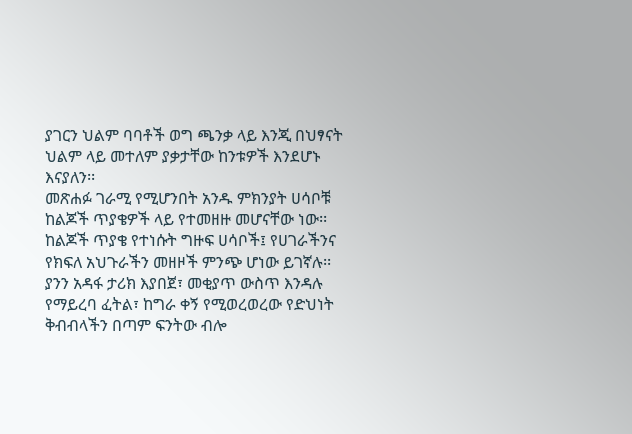ያገርን ህልም ባባቶች ወግ ጫንቃ ላይ እንጂ በህፃናት ህልም ላይ መተለም ያቃታቸው ከንቱዎች እንደሆኑ እናያለን፡፡
መጽሐፉ ገራሚ የሚሆንበት አንዱ ምክንያት ሀሳቦቹ ከልጆች ጥያቄዎች ላይ የተመዘዙ መሆናቸው ነው፡፡ ከልጆች ጥያቄ የተነሱት ግዙፍ ሀሳቦች፤ የሀገራችንና የክፍለ አህጉራችን መዘዞች ምንጭ ሆነው ይገኛሉ፡፡ ያንን አዳፋ ታሪክ እያበጀ፣ መቂያጥ ውስጥ እንዳሉ የማይረባ ፈትል፣ ከግራ ቀኝ የሚወረወረው የድህነት ቅብብላችን በጣም ፍንትው ብሎ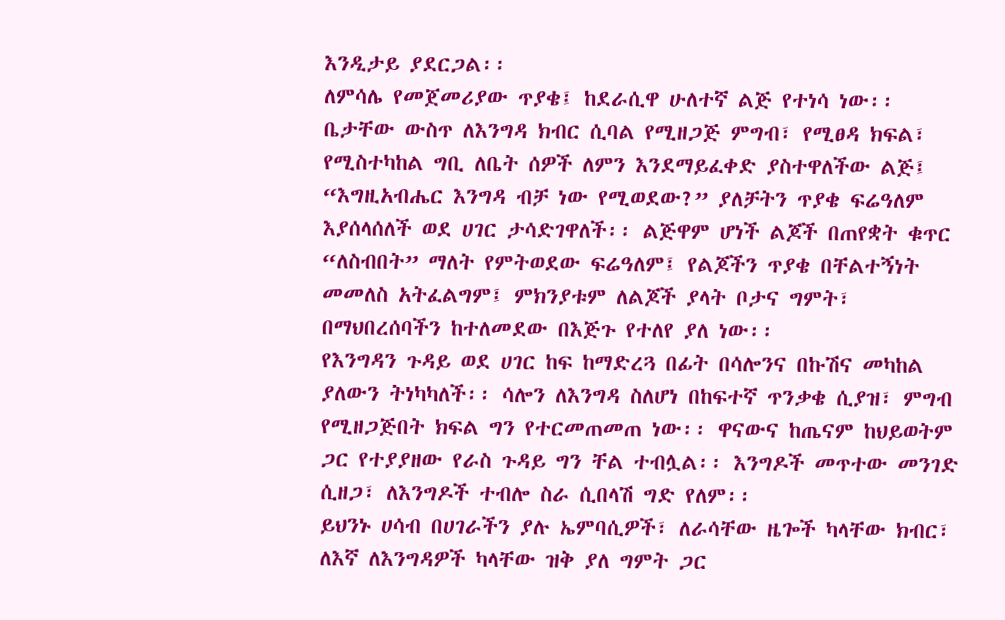እንዲታይ ያደርጋል፡፡
ለምሳሌ የመጀመሪያው ጥያቄ፤ ከደራሲዋ ሁለተኛ ልጅ የተነሳ ነው፡፡ ቤታቸው ውስጥ ለእንግዳ ክብር ሲባል የሚዘጋጅ ምግብ፣ የሚፀዳ ክፍል፣ የሚስተካከል ግቢ ለቤት ሰዎች ለምን እንደማይፈቀድ ያስተዋለችው ልጅ፤ “እግዚአብሔር እንግዳ ብቻ ነው የሚወደው?” ያለቻትን ጥያቄ ፍሬዓለም እያሰላሰለች ወደ ሀገር ታሳድገዋለች፡፡ ልጅዋም ሆነች ልጆች በጠየቋት ቁጥር “ለስብበት” ማለት የምትወደው ፍሬዓለም፤ የልጆችን ጥያቄ በቸልተኝነት መመለስ አትፈልግም፤ ምክንያቱም ለልጆች ያላት ቦታና ግምት፣ በማህበረሰባችን ከተለመደው በእጅጉ የተለየ ያለ ነው፡፡
የእንግዳን ጉዳይ ወደ ሀገር ከፍ ከማድረጓ በፊት በሳሎንና በኩሽና መካከል ያለውን ትነካካለች፡፡ ሳሎን ለእንግዳ ስለሆነ በከፍተኛ ጥንቃቄ ሲያዝ፣ ምግብ የሚዘጋጅበት ክፍል ግን የተርመጠመጠ ነው፡፡ ዋናውና ከጤናም ከህይወትም ጋር የተያያዘው የራስ ጉዳይ ግን ቸል ተብሏል፡፡ እንግዶች መጥተው መንገድ ሲዘጋ፣ ለእንግዶች ተብሎ ስራ ሲበላሽ ግድ የለም፡፡
ይህንኑ ሀሳብ በሀገራችን ያሉ ኤምባሲዎች፣ ለራሳቸው ዜጐች ካላቸው ክብር፣ ለእኛ ለእንግዳዎች ካላቸው ዝቅ ያለ ግምት ጋር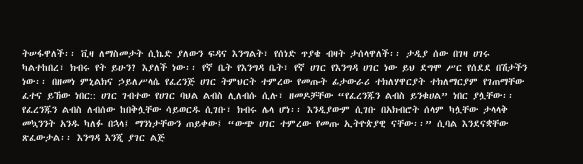ትሠፋዋለች፡፡ ቪዛ ለማስመታት ሲኬድ ያለውን ፍዳና እንግልት፣ የሰነድ ጥያቄ ብዛት ታሰላዋለች፡፡ ታዲያ ሰው በገዛ ሀገሩ ካልተከበረ፣ ክብሩ የት ይሁን? እያለች ነው፡፡ የኛ ቤት የእንግዳ ቤት፣ የኛ ሀገር የእንግዳ ሀገር ነው ይህ ደግሞ ሥር የሰደደ በሽታችን ነው፡፡ በዘመነ ምኒልክና ኃይለሥላሴ የፈረንጅ ሀገር ትምህርት ተምረው የመጡት ፊታውራሪ ተክለሃዋርያት ተክለማርያም የገጠማቸው ፈተና ይኸው ነበር:: ሀገር ገብተው የሀገር ባህል ልብስ ሊለብሱ ሲሉ፣ ዘመዶቻቸው “የፈረንጁን ልብስ ይንቁሀል” ነበር ያሏቸው፡፡ የፈረንጁን ልብስ ለብሰው ከበቅሏቸው ሳይወርዱ ሲገቡ፣ ክብሩ ሌላ ሆነ፡፡ እንዲያውም ሲገቡ በአክብሮት ሰላም ካሏቸው ታላላቅ መኳንንት አንዱ ካለፉ በኋላ፤ ማንነታቸውን ጠይቀው፤ “ውጭ ሀገር ተምረው የመጡ ኢትዮጵያዊ ናቸው፡፡” ሲባል እንደናቋቸው ጽፈውታል፡፡ እንግዳ እንጂ ያገር ልጅ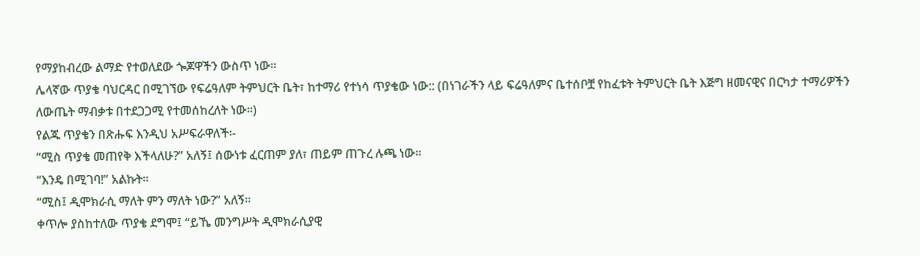የማያከብረው ልማድ የተወለደው ጐጆዋችን ውስጥ ነው፡፡
ሌላኛው ጥያቄ ባህርዳር በሚገኘው የፍሬዓለም ትምህርት ቤት፣ ከተማሪ የተነሳ ጥያቄው ነው:: (በነገራችን ላይ ፍሬዓለምና ቤተሰቦቿ የከፈቱት ትምህርት ቤት እጅግ ዘመናዊና በርካታ ተማሪዎችን ለውጤት ማብቃቱ በተደጋጋሚ የተመሰከረለት ነው፡፡)
የልጁ ጥያቄን በጽሑፍ እንዲህ አሥፍራዋለች፡-
“ሚስ ጥያቄ መጠየቅ እችላለሁ?” አለኝ፤ ሰውነቱ ፈርጠም ያለ፣ ጠይም ጠጉረ ሉጫ ነው፡፡
“እንዴ በሚገባ!” አልኩት፡፡
“ሚስ፤ ዲሞክራሲ ማለት ምን ማለት ነው?” አለኝ፡፡
ቀጥሎ ያስከተለው ጥያቄ ደግሞ፤ “ይኼ መንግሥት ዲሞክራሲያዊ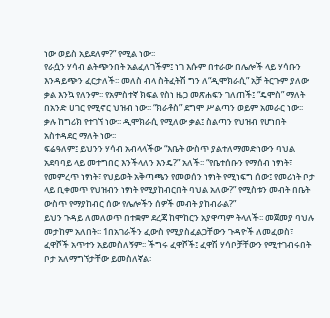ነው ወይስ አይደለም?” የሚል ነው፡፡
የራሷን ሃሳብ ልትጭንበት አልፈለገችም፤ ነገ እሱም በተራው በሌሎች ላይ ሃሳቡን እንዳይጭን ፈርታለች፡፡ መለስ ብላ ስትፈትሽ ግን ለ“ዲሞክራሲ” አቻ ትርጉም ያለው ቃል እንኳ የለንም፡፡ የአምስተኛ ክፍል የስነ ዜጋ መጽሐፍን ገለጠች፤ “ዴሞስ” ማለት በአንድ ሀገር የሚኖር ህዝብ ነው፡፡ “ክራቶስ” ደግሞ ሥልጣን ወይም አመራር ነው፡፡ ቃሉ ከግሪክ የተገኘ ነው፡፡ ዲሞክራሲ የሚለው ቃል፤ ስልጣን የህዝብ የሆነበት አስተዳደር ማለት ነው፡፡
ፍሬዓለም፤ ይህንን ሃሳብ አብላላችው “እቤት ውስጥ ያልተለማመድነውን ባህል አደባባይ ላይ መተግበር እንችላለን እንዴ?” አለች፡፡ “የቤተሰቡን የማሰብ ነፃነት፣ የመምረጥ ነፃነት፣ የህይወት አቅጣጫን የመወሰን ነፃነት የሚነፍግ ሰው፤ የመሪነት ቦታ ላይ ቢቀመጥ የህዝብን ነፃነት የሚያከብርበት ባህል አለው?” የሚስቱን መብት በቤት ውስጥ የማያከብር ሰው የሌሎችን ሰዎች መብት ያከብራል?”
ይህን ጉዳይ ለመለወጥ በተቋም ደረጃ ከሞከርን አያዋጣም ትላለች፡፡ መጀመያ ባህሉ መታከም አለበት፡፡ 1በአገራችን ፈውስ የሚያስፈልጋቸውን ጉዳዮች ለመፈወስ፣ ፈዋሾች አጥተን አይመስለኝም፡፡ ችግሩ ፈዋሾች፤ ፈዋሽ ሃሳቦቻቸውን የሚተገብሩበት ቦታ አለማግኘታቸው ይመስለኛል፡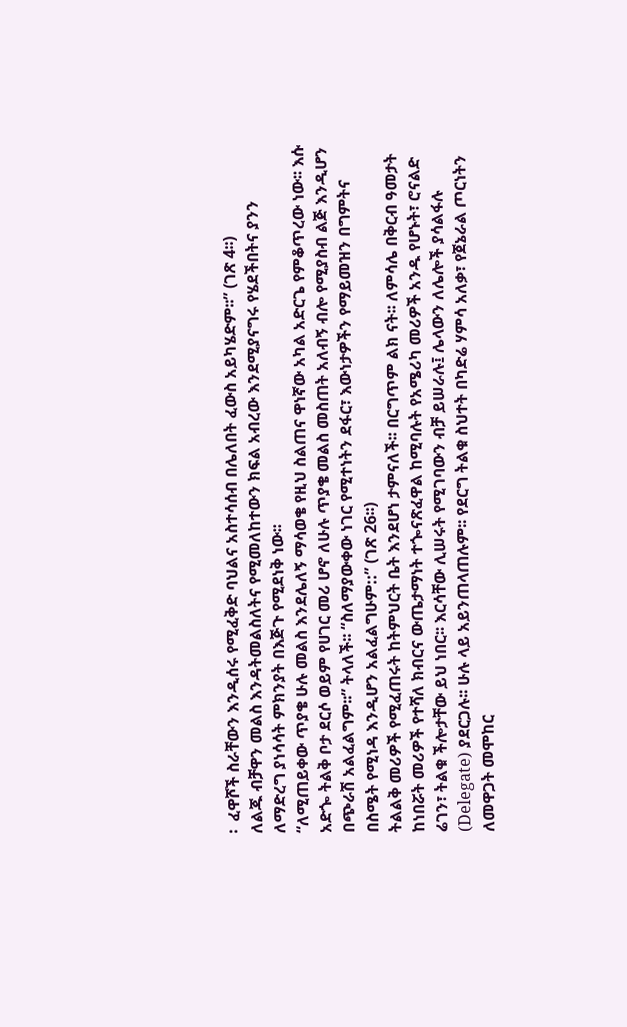፡  ፈዋሾች ስራቸውን እንዲሰሩ የሚፈቅድ ባህልና አስተሳሰብ በሌለበት ፈውስ አይካሄድም፡፡” (ገጽ 4፡፡)
ለልጁ ብቻዋን መልስ እንዳትመልስለትና የሚመለከተውን ክፍል አብረው እንደሚያናግሩ የሄደችበትና ያንን ለማድረግ ያነሳሳት ምክንያት በእጅጉ የሚደነቅ ነው፡፡
“ለሚጠይቀው ጥያቄ ሁሉ መልስ እንደሌለኝ ማሳወቄ የዚህ ስልጠና ዋነኛው አካል አድርጌ የምቆጥረው ነው፡፡ እሱ አድጐ ትልቅ ቦታ ደርሶ ወይም የሀገር መሪ ሆኖ ለሁሉ ጥያቄ መልስ መስጠት አለብኝ ብሎ የሚያስብ ልጅ እንዲሆን በጭራሽ አልፈልግም፡፡” ትላለች፡፡ “ስለማያውቀው ነገር የሚተነትን ደፋር፣ እውነታዎችን የማይመዝን በግምትና በስሜት የሚነዳ እንዲሆን አልፈልግሁም::” (ገጽ 26፡፡)
ትልልቅ መሪዎች የሚፈጠሩት ከትምህርት ቤት እንደሆነ ታምናለች፡፡ በርግጥም ልክ ናት፡፡ ለምሳሌ በቅርብ ዓመታት ከነበሯት መሪዎች የተሻለ ክብርና ውጤታማነት ተጐናጽፈዋል ከሚባሉት የአሜሪካ መሪዎች አንዱ የሆኑት፣ ሮናልድ ሬገን፣ ትልቁ ችሎታቸው ይህ ነበር፡፡ እርሳቸው ሊሠሩት የሚገባውን ብቻ ይሠራሉ፤ ሌላውን ለሌሎች ያሳልፋሉ (Delegate) ያደርጋሉ፡፡ ሁሉ ላይ አይንጠላጠሉም፡፡ የደርግ ትልቁ ስህተት በካድሬ ሃምሳ አለቃ፣ የጀኔራል ጦርነትን ለመዋጋት መሞከር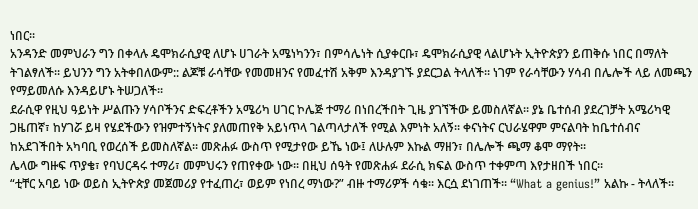ነበር፡፡
አንዳንድ መምህራን ግን በቀላሉ ዴሞክራሲያዊ ለሆኑ ሀገራት አሜነካንን፣ በምሳሌነት ሲያቀርቡ፣ ዴሞክራሲያዊ ላልሆኑት ኢትዮጵያን ይጠቅሱ ነበር በማለት ትገልፃለች፡፡ ይህንን ግን አትቀበለውም:: ልጆቹ ራሳቸው የመመዘንና የመፈተሽ አቅም እንዳያገኙ ያደርጋል ትላለች፡፡ ነገም የራሳቸውን ሃሳብ በሌሎች ላይ ለመጫን የማይመለሱ እንዳይሆኑ ትሠጋለች፡፡
ደራሲዋ የዚህ ዓይነት ሥልጡን ሃሳቦችንና ድፍረቶችን አሜሪካ ሀገር ኮሌጅ ተማሪ በነበረችበት ጊዜ ያገኘችው ይመስለኛል፡፡ ያኔ ቤተሰብ ያደረገቻት አሜሪካዊ ጋዜጠኛ፣ ከሃገሯ ይዛ የሄደችውን የዝምተኝነትና ያለመጠየቅ አይነጥላ ገልጣላታለች የሚል እምነት አለኝ፡፡ ቀናነትና ርህራሄዋም ምናልባት ከቤተሰብና ከአደገችበት አካባቢ የወረሰች ይመስለኛል፡፡ መጽሐፉ ውስጥ የሚታየው ይኼ ነው፤ ለሁሉም እኩል ማዘን፣ በሌሎች ጫማ ቆሞ ማየት፡፡
ሌላው ግዙፍ ጥያቄ፣ የባህርዳሩ ተማሪ፣ መምህሩን የጠየቀው ነው፡፡ በዚህ ሰዓት የመጽሐፉ ደራሲ ክፍል ውስጥ ተቀምጣ እየታዘበች ነበር፡፡
“ቲቸር አባይ ነው ወይስ ኢትዮጵያ መጀመሪያ የተፈጠረ፣ ወይም የነበረ ማነው?” ብዙ ተማሪዎች ሳቁ፡፡ እርሷ ደነገጠች፡፡ “What a genius!” አልኩ - ትላለች፡፡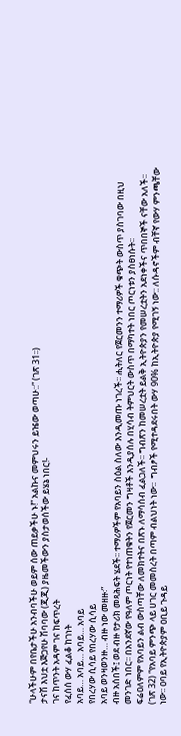“ሁላችሁም በየቤታችሁ አንብባችሁ ወይም ሰው ጠይቃችሁ ኑ!” አልኩና መምህሩን ይዤው ወጣሁ::” (ገጽ 31፡፡)
ታናሽ እህቷ እጅጋየሁ ሽባባው (ጂጂ) ያዜመችውን ያስታወሰችው ይሄኔ ነበር!-
ገና ከጥንት አዳም ገና ከፍጥረት
የፈሰሰ ውሃ ፈልቆ ከገነት
አባይ… አባይ… አባይ… አባይ
የበረሃው ሲሳይ የበረሃው ሲሳይ
አባይ ወንዛወንዙ… ብዙ ነው መዘዙ፡”
ብዙ አሰበች፤ ወደ ብዙ የታሪክ መጻሕፍት ሄደች፡፡ ተማሪዎችም የአባይን ስዕል ስለው እንዲመጡ ነገረች፡፡ ሒትለር የጀርመንን ተማሪዎች ቁጭት ውስጥ ያስገባው በዚህ መንገድ ነበር፡፡ በአንደኛው የዓለም ጦርነት የተነጠቁትን የጀርመን ግዛቶች እንዲያሰሉ በሂሳብ ትምህርት ውስጥ በማካተት ነበር ጦርነቱን ያስፀነሱት፡፡
ፍሬዐለምም የአባይን ልብ ውስጣቸው ለመክተትና በጽኑ ለማሳሰብ ፈልጋለች፡፡ ግብጽን ከመሠረቷት ይልቅ ኢትዮጵያን የመሠረቷትን አደነቀችና ጥበበኞች ናቸው አለች፡፡ (ገጽ 32) “የአባይ ምንጭ ላይ ሀገር መመስረት በጣም ብልህነት ነው፡፡  ግብፆች የሚተዳደሩበት ውሃ 90% ከኢትዮጵያ የሚገኝ ነው:: ለሱዳኖችም ብቸኛ የውሃ ምንጫቸው ነው፡፡ ዐባይ የኢትዮጵያም ዐቢይ ጉዳይ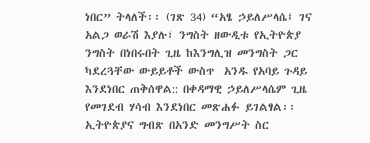ነበር” ትላለች፡፡ (ገጽ 34) “አፄ ኃይለሥላሴ፤ ገና አልጋ ወራሽ እያሉ፣ ንግስት ዘውዲቱ የኢትዮጵያ ንግስት በነበሩበት ጊዜ ከእንግሊዝ መንግስት ጋር ካደረጓቸው ውይይቶች ውስጥ  አንዱ የአባይ ጉዳይ እንደነበር ጠቅሰዋል:: በቀዳማዊ ኃይለሥላሴም ጊዜ የመገደብ ሃሳብ እንደነበር መጽሐፉ ይገልፃል፡፡ ኢትዮጵያና ግብጽ በአንድ መንግሥት ስር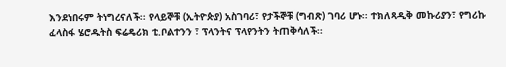እንደነበሩም ትነግረናለች፡፡ የላይኞቹ (ኢትዮጵያ) አስገባሪ፣ የታችኞቹ (ግብጽ) ገባሪ ሆኑ፡፡ ተክለጻዲቅ መኩሪያን፣ የግሪኩ ፈላስፋ ሄሮዱትስ ፍሬዴሪክ ቲ.ቦልተንን ፣ ፕላንትና ፕላየንትን ትጠቅሳለች፡፡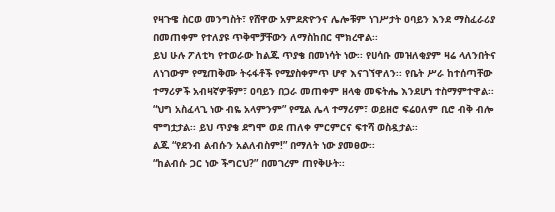የዛጉዌ ስርወ መንግስት፣ የሸዋው አምደጽዮንና ሌሎቹም ነገሥታት ዐባይን እንደ ማስፈራሪያ በመጠቀም የተለያዩ ጥቅሞቻቸውን ለማስከበር ሞክረዋል፡፡
ይህ ሁሉ ፖለቲካ የተወራው ከልጁ ጥያቄ በመነሳት ነው፡፡ የሀሳቡ መዝለቂያም ዛሬ ላለንበትና ለነገውም የሚጠቅሙ ትሩፋቶች የሚያስቀምጥ ሆኖ እናገኘዋለን፡፡ የቤት ሥራ ከተሰጣቸው ተማሪዎች አብዛኛዎቹም፣ ዐባይን በጋራ መጠቀም ዘላቂ መፍትሔ እንደሆነ ተስማምተዋል፡፡
“ህግ አስፈላጊ ነው ብዬ አላምንም” የሚል ሌላ ተማሪም፣ ወይዘሮ ፍሬዐለም ቢሮ ብቅ ብሎ ሞግቷታል፡፡ ይህ ጥያቄ ደግሞ ወደ ጠለቀ ምርምርና ፍተሻ ወስዷታል፡፡
ልጁ “የደንብ ልብሱን አልለብስም!” በማለት ነው ያመፀው፡፡
“ከልብሱ ጋር ነው ችግርህ?” በመገረም ጠየቅሁት፡፡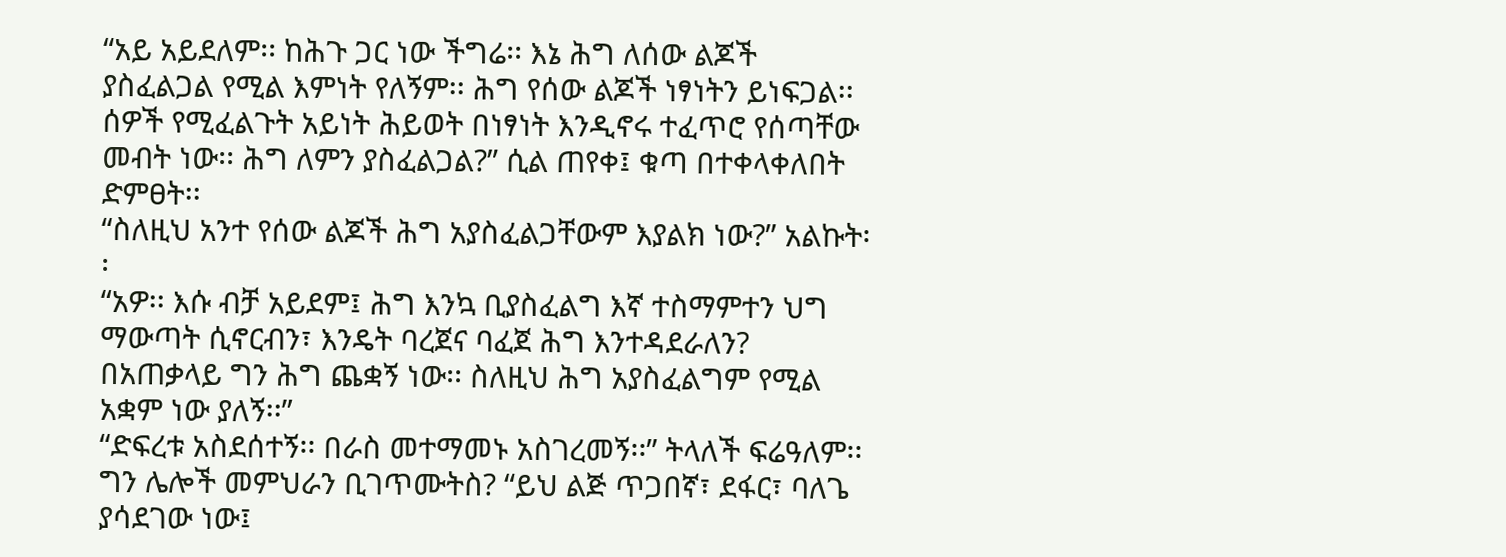“አይ አይደለም፡፡ ከሕጉ ጋር ነው ችግሬ፡፡ እኔ ሕግ ለሰው ልጆች ያስፈልጋል የሚል እምነት የለኝም፡፡ ሕግ የሰው ልጆች ነፃነትን ይነፍጋል፡፡ ሰዎች የሚፈልጉት አይነት ሕይወት በነፃነት እንዲኖሩ ተፈጥሮ የሰጣቸው መብት ነው፡፡ ሕግ ለምን ያስፈልጋል?” ሲል ጠየቀ፤ ቁጣ በተቀላቀለበት ድምፀት፡፡
“ስለዚህ አንተ የሰው ልጆች ሕግ አያስፈልጋቸውም እያልክ ነው?” አልኩት፡፡
“አዎ፡፡ እሱ ብቻ አይደም፤ ሕግ እንኳ ቢያስፈልግ እኛ ተስማምተን ህግ ማውጣት ሲኖርብን፣ እንዴት ባረጀና ባፈጀ ሕግ እንተዳደራለን? በአጠቃላይ ግን ሕግ ጨቋኝ ነው፡፡ ስለዚህ ሕግ አያስፈልግም የሚል አቋም ነው ያለኝ፡፡”
“ድፍረቱ አስደሰተኝ፡፡ በራስ መተማመኑ አስገረመኝ፡፡” ትላለች ፍሬዓለም፡፡ ግን ሌሎች መምህራን ቢገጥሙትስ? “ይህ ልጅ ጥጋበኛ፣ ደፋር፣ ባለጌ ያሳደገው ነው፤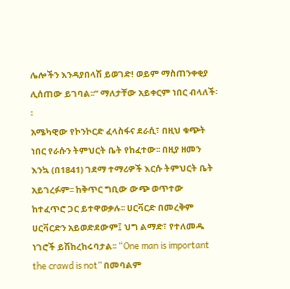ሌሎችን እንዳያበላሽ ይወገድ! ወይም ማስጠንቀቂያ ሊሰጠው ይገባል፡፡” ማለታቸው አይቀርም ነበር ብላለች፡፡
አሜካዊው የኮንኮርድ ፈላስፋና ደራሲ፣ በዚህ ቁጭት ነበር የራሱን ትምህርት ቤት የከፈተው፡፡ በዚያ ዘመን እንኳ (በ1841) ገደማ ተማሪዎች እርሱ ትምህርት ቤት አይገረፉም፡፡ ከቅጥር ግቢው ውጭ ወጥተው ከተፈጥሮ ጋር ይተዋወቃሉ፡፡ ሀርቫርድ በመረቅም ሀርቫርድን አይወድደውም፤ ህግ ልማድ፣ የተለመዱ ነገሮች ይሽከረከሩባታል፡፡ “One man is important the crawd is not” በመባልም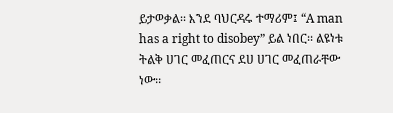ይታወቃል፡፡ እንደ ባህርዳሩ ተማሪም፤ “A man has a right to disobey” ይል ነበር፡፡ ልዩነቱ ትልቅ ሀገር መፈጠርና ደሀ ሀገር መፈጠራቸው ነው፡፡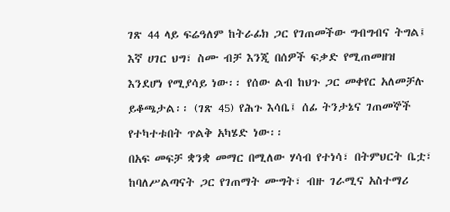ገጽ 44 ላይ ፍሬዓለም ከትራፊክ ጋር የገጠመችው ግብግብና ትግል፤ እኛ ሀገር ህግ፣ ስሙ ብቻ እንጂ በሰዎች ፍቃድ የሚጠመዘዝ እንደሆነ የሚያሳይ ነው፡፡ የሰው ልብ ከህጉ ጋር መቀየር አለመቻሉ ይቆጫታል፡፡ (ገጽ 45) የሕጉ እሳቤ፤ ሰፊ ትንታኔና ገጠመኞች የተካተቱበት ጥልቅ አካሄድ ነው፡፡
በአፍ መፍቻ ቋንቋ መማር በሚለው ሃሳብ የተነሳ፣ በትምህርት ቤቷ፣ ከባለሥልጣናት ጋር የገጠማት ሙግት፣ ብዙ ገራሚና አስተማሪ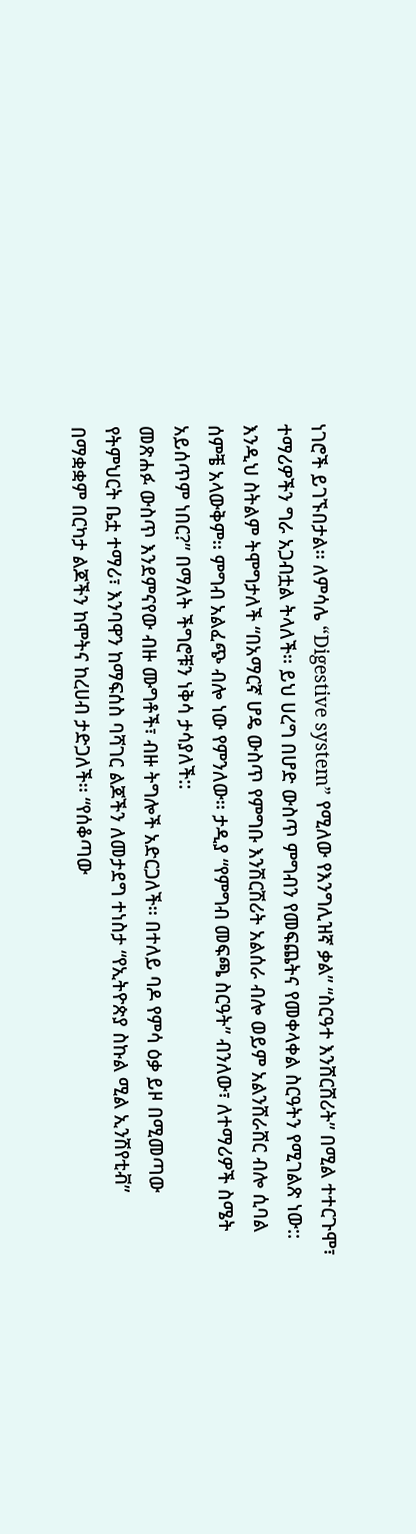ነገሮች ይገኙበታል፡፡ ለምሳሌ “Digestive system” የሚለው የእንግሊዝኛ ቃል” “ስርዓተ እንሸርሸሪት” በሚል ተተርጉሞ፣ ተማሪዎችን ግራ አጋብቷል ትላለች፡፡ ይህ ሀረግ በሆድ ውስጥ ምግብን የመፍጨትና የመቀላቀል ስርዓትን የሚገልጽ ነው:: እንዲህ ስትልም ትሞግታለች “በአማርኛ ሆዴ ውስጥ የምግቡ እንሽርሽሪት አልሰራ ብሎ ወይም አልንሸራሸር ብሎ ሲባል ሰምቼ አላውቅም፡፡ ምግብ አልፈጭ ብሎ ነው የምንለው፡፡ ታዲያ “የምግብ መፍጫ ስርዓት” ብንለው፣ ለተማሪዎች ስሜት አይሰጥም ነበር?” በማለት ችግሮቹን ነቅሳ ታሳያለች::
መጽሐፉ ውስጥ እንደምናየው ብዙ ሙግቶች፣ ብዙ ትግሎች አድርጋለች፡፡ በተለይ ባዶ የምሳ ዕቃ ይዞ በሚመጣው የትምህርት ቤቷ ተማሪ፣ እንባዋን ከማፍሰስ ባሻገር ልጆችን ለመታደግ ተነስታ “የኢትዮጵያ ስኩል ሚል ኢንሽየቲቭ” በማቋቋም በርካታ ልጆችን ከሞትና ከረሀብ ታድጋለች፡፡ “የሰቆጣው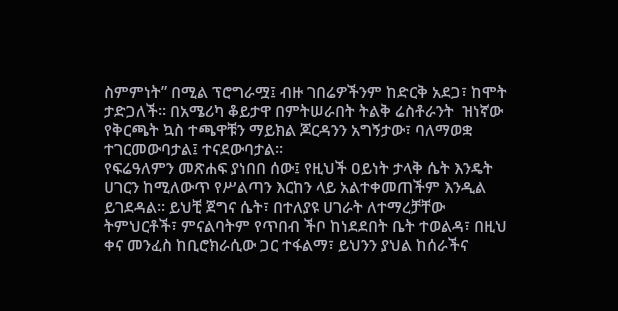ስምምነት” በሚል ፕሮግራሟ፤ ብዙ ገበሬዎችንም ከድርቅ አደጋ፣ ከሞት ታድጋለች፡፡ በአሜሪካ ቆይታዋ በምትሠራበት ትልቅ ሬስቶራንት  ዝነኛው የቅርጫት ኳስ ተጫዋቹን ማይክል ጆርዳንን አግኝታው፣ ባለማወቋ ተገርመውባታል፤ ተናደውባታል፡፡
የፍሬዓለምን መጽሐፍ ያነበበ ሰው፤ የዚህች ዐይነት ታላቅ ሴት እንዴት ሀገርን ከሚለውጥ የሥልጣን እርከን ላይ አልተቀመጠችም እንዲል ይገደዳል፡፡ ይህቺ ጀግና ሴት፣ በተለያዩ ሀገራት ለተማረቻቸው ትምህርቶች፣ ምናልባትም የጥበብ ችቦ ከነደደበት ቤት ተወልዳ፣ በዚህ ቀና መንፈስ ከቢሮክራሲው ጋር ተፋልማ፣ ይህንን ያህል ከሰራችና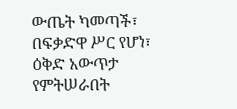ውጤት ካመጣች፣ በፍቃድዋ ሥር የሆነ፣ ዕቅድ አውጥታ የምትሠራበት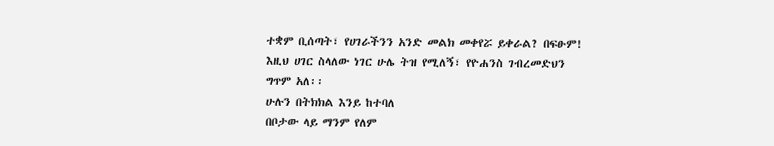ተቋም ቢሰጣት፣ የሀገራችንን አንድ መልክ መቀየሯ ይቀራል? በፍፁም! እዚህ ሀገር ስላለው ነገር ሁሌ ትዝ የሚለኝ፣ የዮሐንስ ገብረመድህን ግጥም አለ፡፡
ሁሉን በትክክል እንይ ከተባለ
በቦታው ላይ ማንም የለም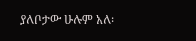ያለቦታው ሁሉም አለ፡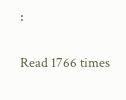፡

Read 1766 times